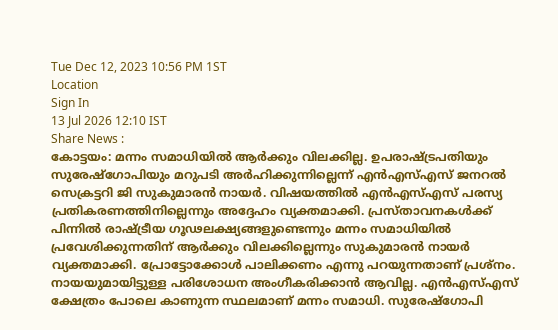Tue Dec 12, 2023 10:56 PM 1ST
Location
Sign In
13 Jul 2026 12:10 IST
Share News :
കോട്ടയം: മന്നം സമാധിയിൽ ആർക്കും വിലക്കില്ല. ഉപരാഷ്ട്രപതിയും സുരേഷ്ഗോപിയും മറുപടി അർഹിക്കുന്നില്ലെന്ന് എൻഎസ്എസ് ജനറൽ സെക്രട്ടറി ജി സുകുമാരൻ നായർ. വിഷയത്തിൽ എൻഎസ്എസ് പരസ്യ പ്രതികരണത്തിനില്ലെന്നും അദ്ദേഹം വ്യക്തമാക്കി. പ്രസ്താവനകൾക്ക് പിന്നിൽ രാഷ്ട്രീയ ഗൂഢലക്ഷ്യങ്ങളുണ്ടെന്നും മന്നം സമാധിയിൽ പ്രവേശിക്കുന്നതിന് ആർക്കും വിലക്കില്ലെന്നും സുകുമാരൻ നായർ വ്യക്തമാക്കി. പ്രോട്ടോക്കോൾ പാലിക്കണം എന്നു പറയുന്നതാണ് പ്രശ്നം. നായയുമായിട്ടുള്ള പരിശോധന അംഗീകരിക്കാൻ ആവില്ല. എൻഎസ്എസ് ക്ഷേത്രം പോലെ കാണുന്ന സ്ഥലമാണ് മന്നം സമാധി. സുരേഷ്ഗോപി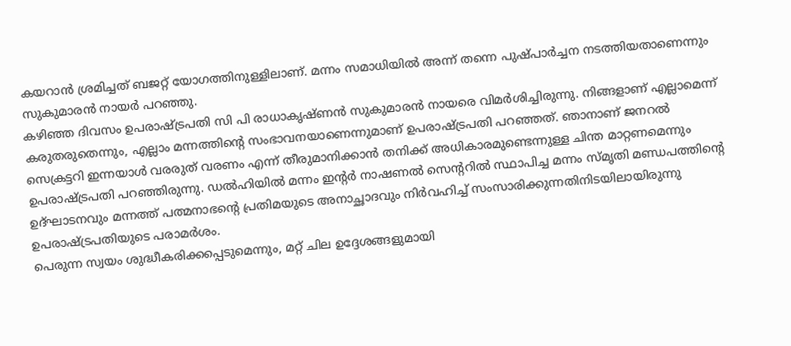കയറാൻ ശ്രമിച്ചത് ബജറ്റ് യോഗത്തിനുള്ളിലാണ്. മന്നം സമാധിയിൽ അന്ന് തന്നെ പുഷ്പാർച്ചന നടത്തിയതാണെന്നും സുകുമാരൻ നായർ പറഞ്ഞു.
കഴിഞ്ഞ ദിവസം ഉപരാഷ്ട്രപതി സി പി രാധാകൃഷ്ണൻ സുകുമാരൻ നായരെ വിമർശിച്ചിരുന്നു. നിങ്ങളാണ് എല്ലാമെന്ന് കരുതരുതെന്നും, എല്ലാം മന്നത്തിന്റെ സംഭാവനയാണെന്നുമാണ് ഉപരാഷ്ട്രപതി പറഞ്ഞത്. ഞാനാണ് ജനറൽ സെക്രട്ടറി ഇന്നയാൾ വരരുത് വരണം എന്ന് തീരുമാനിക്കാൻ തനിക്ക് അധികാരമുണ്ടെന്നുള്ള ചിന്ത മാറ്റണമെന്നും ഉപരാഷ്ട്രപതി പറഞ്ഞിരുന്നു. ഡൽഹിയിൽ മന്നം ഇന്റർ നാഷണൽ സെന്ററിൽ സ്ഥാപിച്ച മന്നം സ്മൃതി മണ്ഡപത്തിന്റെ ഉദ്ഘാടനവും മന്നത്ത് പത്മനാഭന്റെ പ്രതിമയുടെ അനാച്ഛാദവും നിർവഹിച്ച് സംസാരിക്കുന്നതിനിടയിലായിരുന്നു ഉപരാഷ്ട്രപതിയുടെ പരാമർശം.
പെരുന്ന സ്വയം ശുദ്ധീകരിക്കപ്പെടുമെന്നും, മറ്റ് ചില ഉദ്ദേശങ്ങളുമായി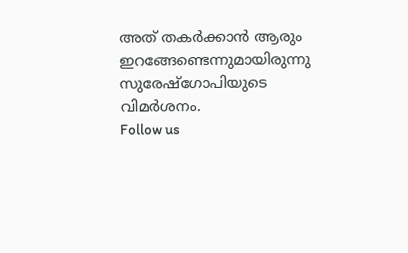അത് തകർക്കാൻ ആരും ഇറങ്ങേണ്ടെന്നുമായിരുന്നു സുരേഷ്ഗോപിയുടെ വിമർശനം.
Follow us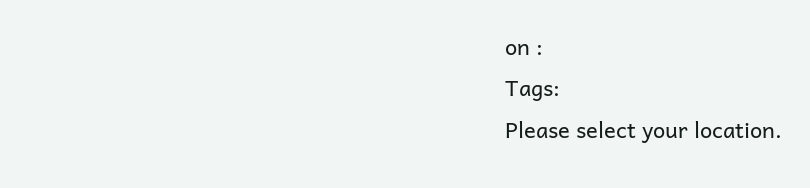on :
Tags:
Please select your location.